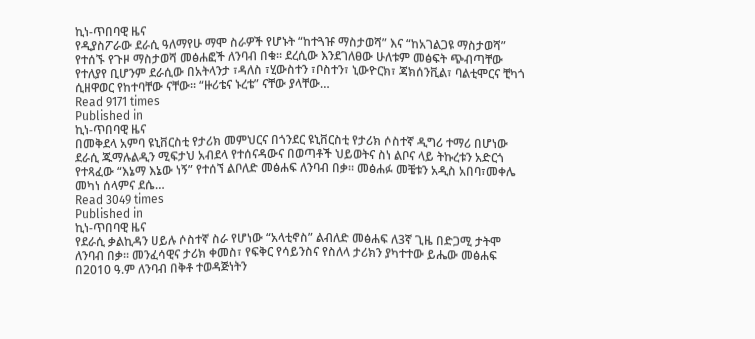ኪነ-ጥበባዊ ዜና
የዲያስፖራው ደራሲ ዓለማየሁ ማሞ ስራዎች የሆኑት “ከተጓዡ ማስታወሻ” እና “ከአገልጋዩ ማስታወሻ” የተሰኙ የጉዞ ማስታወሻ መፅሐፎች ለንባብ በቁ፡፡ ደረሲው እንደገለፀው ሁለቱም መፅፍት ጭብጣቸው የተለያየ ቢሆንም ደራሲው በአትላንታ ፣ዳለስ ፣ሂውስተን ፣ቦስተን፣ ኒውዮርክ፣ ጃክሰንቪል፣ ባልቲሞርና ቺካጎ ሲዘዋወር የከተባቸው ናቸው፡፡ “ዙሪቴና ኑረቴ” ናቸው ያላቸው…
Read 9171 times
Published in
ኪነ-ጥበባዊ ዜና
በመቅደላ አምባ ዩኒቨርስቲ የታሪክ መምህርና በጎንደር ዩኒቨርስቲ የታሪክ ሶስተኛ ዲግሪ ተማሪ በሆነው ደራሲ ጁማሉልዲን ሚፍታህ አብደላ የተሰናዳውና በወጣቶች ህይወትና ስነ ልቦና ላይ ትኩረቱን አድርጎ የተጻፈው “እኔማ እኔው ነኝ” የተሰኘ ልቦለድ መፅሐፍ ለንባብ በቃ፡፡ መፅሐፉ መቼቱን አዲስ አበባ፣መቀሌ መካነ ሰላምና ደሴ…
Read 3049 times
Published in
ኪነ-ጥበባዊ ዜና
የደራሲ ቃልኪዳን ሀይሉ ሶስተኛ ስራ የሆነው “አላቲኖስ” ልብለድ መፅሐፍ ለ3ኛ ጊዜ በድጋሚ ታትሞ ለንባብ በቃ፡፡ መንፈሳዊና ታሪክ ቀመስ፣ የፍቅር የሳይንስና የስለላ ታሪክን ያካተተው ይሔው መፅሐፍ በ2010 ዓ.ም ለንባብ በቅቶ ተወዳጅነትን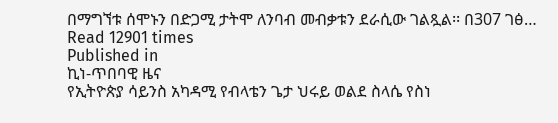በማግኘቱ ሰሞኑን በድጋሚ ታትሞ ለንባብ መብቃቱን ደራሲው ገልጿል፡፡ በ307 ገፅ…
Read 12901 times
Published in
ኪነ-ጥበባዊ ዜና
የኢትዮጵያ ሳይንስ አካዳሚ የብላቴን ጌታ ህሩይ ወልደ ስላሴ የስነ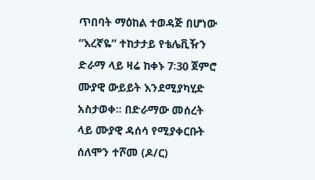ጥበባት ማዕከል ተወዳጅ በሆነው “እረኛዬ” ተከታታይ የቴሌቪዥን ድራማ ላይ ዛሬ ከቀኑ 7፡30 ጀምሮ ሙያዊ ውይይት እንደሚያካሂድ አስታወቀ፡፡ በድራማው መሰረት ላይ ሙያዊ ዳሰሳ የሚያቀርቡት ሰለሞን ተሾመ (ዶ/ር)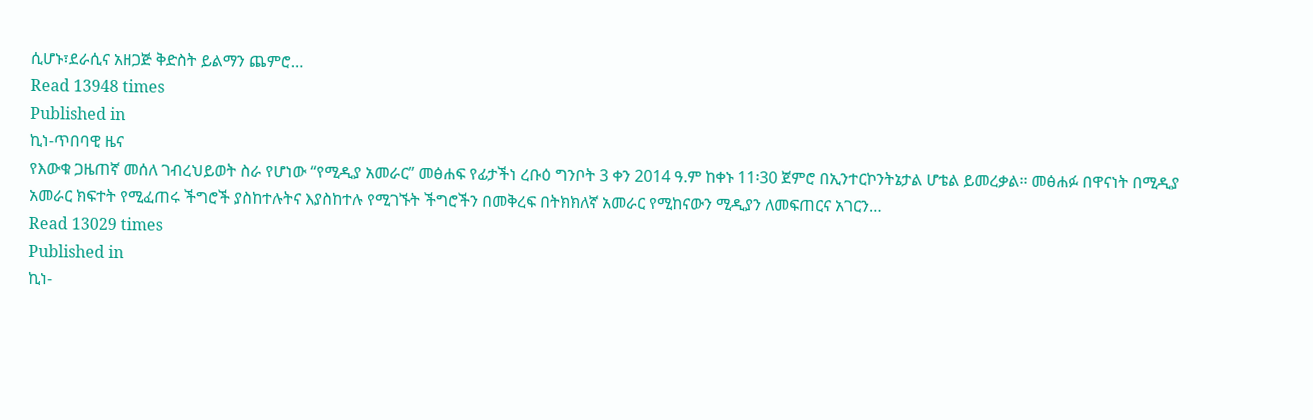ሲሆኑ፣ደራሲና አዘጋጅ ቅድስት ይልማን ጨምሮ…
Read 13948 times
Published in
ኪነ-ጥበባዊ ዜና
የእውቁ ጋዜጠኛ መሰለ ገብረህይወት ስራ የሆነው “የሚዲያ አመራር” መፅሐፍ የፊታችነ ረቡዕ ግንቦት 3 ቀን 2014 ዓ.ም ከቀኑ 11፡30 ጀምሮ በኢንተርኮንትኔታል ሆቴል ይመረቃል፡፡ መፅሐፉ በዋናነት በሚዲያ አመራር ክፍተት የሚፈጠሩ ችግሮች ያስከተሉትና እያስከተሉ የሚገኙት ችግሮችን በመቅረፍ በትክክለኛ አመራር የሚከናውን ሚዲያን ለመፍጠርና አገርን…
Read 13029 times
Published in
ኪነ-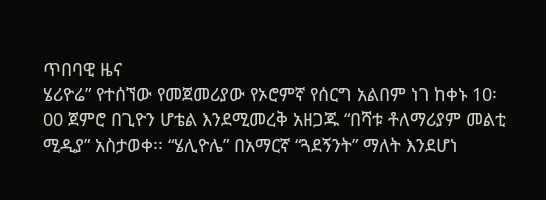ጥበባዊ ዜና
ሄሪዮሬ” የተሰኘው የመጀመሪያው የኦሮምኛ የሰርግ አልበም ነገ ከቀኑ 10፡00 ጀምሮ በጊዮን ሆቴል እንደሚመረቅ አዘጋጁ “በሻቱ ቶለማሪያም መልቲ ሚዲያ” አስታወቀ፡፡ “ሄሊዮሌ” በአማርኛ “ጓደኝንት” ማለት እንደሆነ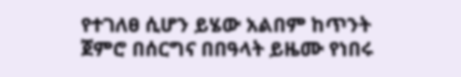የተገለፀ ሲሆን ይሄው አልበም ከጥንት ጀምሮ በሰርግና በበዓላት ይዜሙ የነበሩ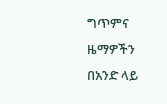ግጥምና ዜማዎችን በአንድ ላይ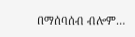በማሰባሰብ ብሎም…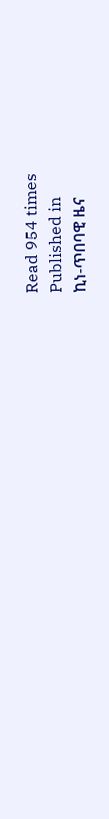Read 954 times
Published in
ኪነ-ጥበባዊ ዜና